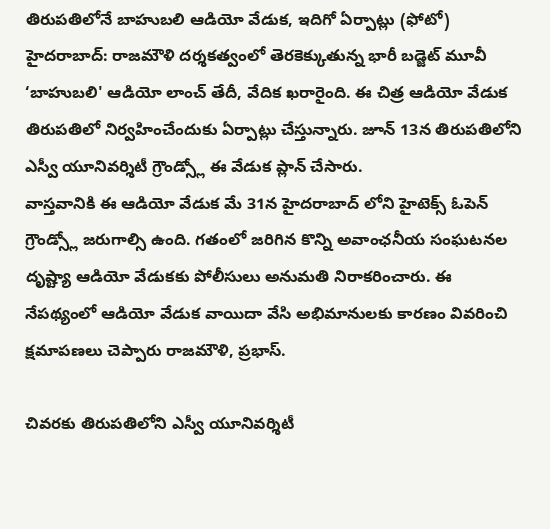తిరుపతిలోనే బాహుబలి ఆడియో వేడుక, ఇదిగో ఏర్పాట్లు (ఫోటో)
హైదరాబాద్: రాజమౌళి దర్శకత్వంలో తెరకెక్కుతున్న భారీ బడ్జెట్ మూవీ ‘బాహుబలి' ఆడియో లాంచ్ తేదీ, వేదిక ఖరారైంది. ఈ చిత్ర ఆడియో వేడుక తిరుపతిలో నిర్వహించేందుకు ఏర్పాట్లు చేస్తున్నారు. జూన్ 13న తిరుపతిలోని ఎస్వీ యూనివర్శిటీ గ్రౌండ్స్లో ఈ వేడుక ప్లాన్ చేసారు.
వాస్తవానికి ఈ ఆడియో వేడుక మే 31న హైదరాబాద్ లోని హైటెక్స్ ఓపెన్ గ్రౌండ్స్లో జరుగాల్సి ఉంది. గతంలో జరిగిన కొన్ని అవాంఛనీయ సంఘటనల దృష్ట్యా ఆడియో వేడుకకు పోలీసులు అనుమతి నిరాకరించారు. ఈ నేపథ్యంలో ఆడియో వేడుక వాయిదా వేసి అభిమానులకు కారణం వివరించి క్షమాపణలు చెప్పారు రాజమౌళి, ప్రభాస్.

చివరకు తిరుపతిలోని ఎస్వీ యూనివర్శిటీ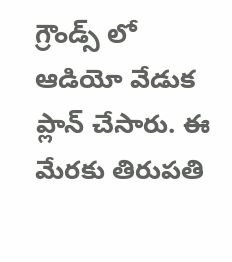గ్రౌండ్స్ లో ఆడియో వేడుక ప్లాన్ చేసారు. ఈ మేరకు తిరుపతి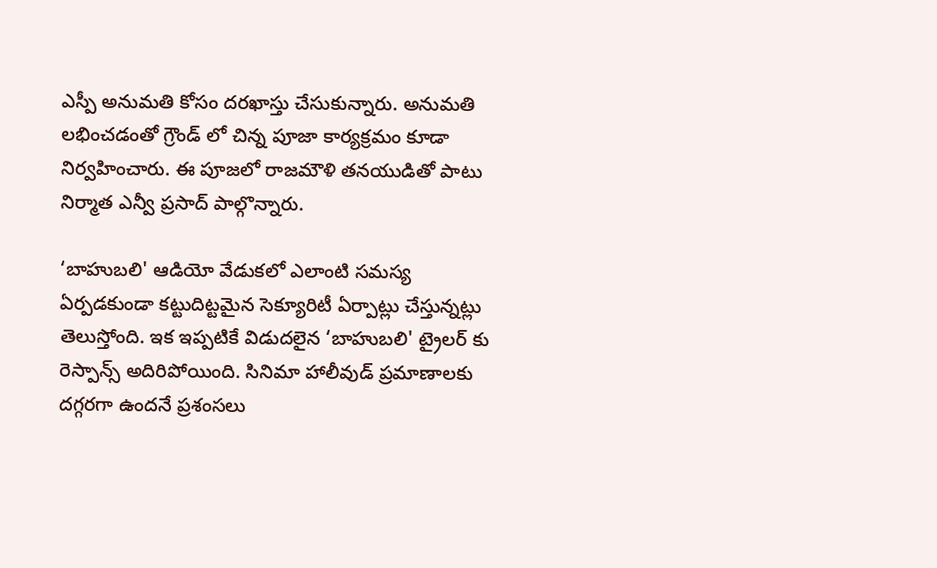ఎస్పీ అనుమతి కోసం దరఖాస్తు చేసుకున్నారు. అనుమతి లభించడంతో గ్రౌండ్ లో చిన్న పూజా కార్యక్రమం కూడా నిర్వహించారు. ఈ పూజలో రాజమౌళి తనయుడితో పాటు నిర్మాత ఎన్వీ ప్రసాద్ పాల్గొన్నారు.

‘బాహుబలి' ఆడియో వేడుకలో ఎలాంటి సమస్య ఏర్పడకుండా కట్టుదిట్టమైన సెక్యూరిటీ ఏర్పాట్లు చేస్తున్నట్లు తెలుస్తోంది. ఇక ఇప్పటికే విడుదలైన ‘బాహుబలి' ట్రైలర్ కు రెస్పాన్స్ అదిరిపోయింది. సినిమా హాలీవుడ్ ప్రమాణాలకు దగ్గరగా ఉందనే ప్రశంసలు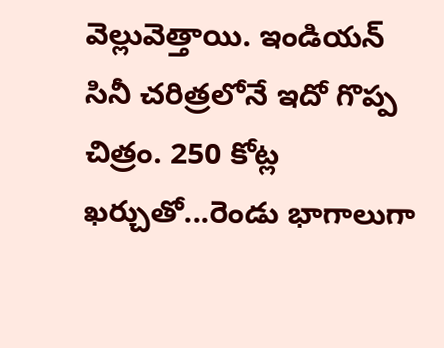వెల్లువెత్తాయి. ఇండియన్ సినీ చరిత్రలోనే ఇదో గొప్ప చిత్రం. 250 కోట్ల ఖర్చుతో...రెండు భాగాలుగా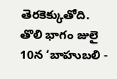తెరకెక్కుతోది. తొలి భాగం జులై 10న ‘బాహుబలి -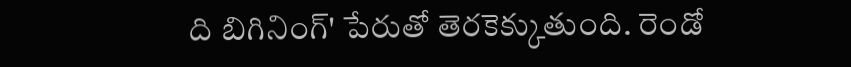ది బిగినింగ్' పేరుతో తెరకెక్కుతుంది. రెండో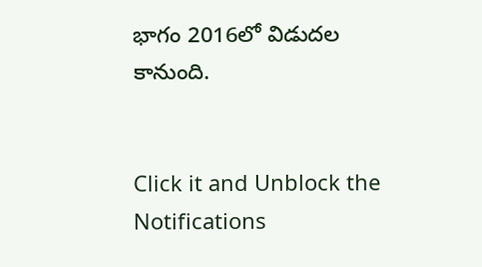భాగం 2016లో విడుదల కానుంది.


Click it and Unblock the Notifications